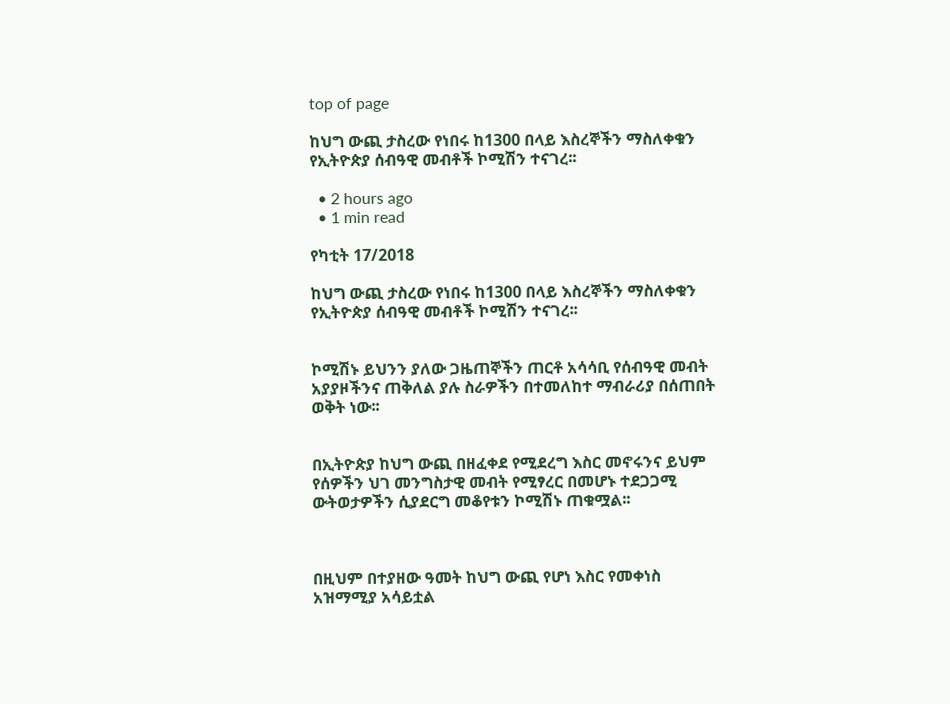top of page

ከህግ ውጪ ታስረው የነበሩ ከ1300 በላይ እስረኞችን ማስለቀቁን የኢትዮጵያ ሰብዓዊ መብቶች ኮሚሽን ተናገረ፡፡

  • 2 hours ago
  • 1 min read

የካቲት 17/2018

ከህግ ውጪ ታስረው የነበሩ ከ1300 በላይ እስረኞችን ማስለቀቁን የኢትዮጵያ ሰብዓዊ መብቶች ኮሚሽን ተናገረ፡፡


ኮሚሽኑ ይህንን ያለው ጋዜጠኞችን ጠርቶ አሳሳቢ የሰብዓዊ መብት አያያዞችንና ጠቅለል ያሉ ስራዎችን በተመለከተ ማብራሪያ በሰጠበት ወቅት ነው፡፡


በኢትዮጵያ ከህግ ውጪ በዘፈቀደ የሚደረግ እስር መኖሩንና ይህም የሰዎችን ህገ መንግስታዊ መብት የሚፃረር በመሆኑ ተደጋጋሚ ውትወታዎችን ሲያደርግ መቆየቱን ኮሚሽኑ ጠቁሟል፡፡



በዚህም በተያዘው ዓመት ከህግ ውጪ የሆነ እስር የመቀነስ አዝማሚያ አሳይቷል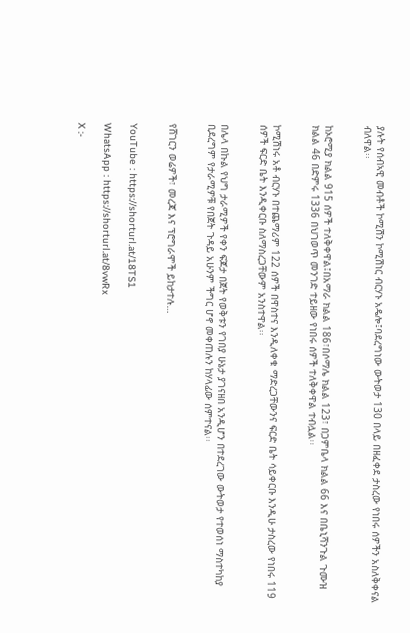ያሉት የሰብኣዊ መብቶች ኮሚሽን ኮሚሽነር ብርሃኑ አዴሎ፤ባደረግነው ውትወታ 130 በላይ በዘፈቀደ ታስረው የነበሩ ሰዎችን አስለቅቀናል ብለዋል፡፡


ከኦሮሚያ ክልል 915 ሰዎች ተለቅቀዋል፤በአማራ ክልል 186፣በሶማሌ ክልል 123፣ በጋምቤላ ክልል 66 እና በቤኒሻንጉል ጉሙዝ ክልል 46 በድምሩ 1336 በህገወጥ መንገድ ተይዘው የነበሩ ሰዎች ተለቅቀዋል ተብሏል፡፡


ኮሚሽነሩ አቶ ብርሃኑ በተጨማሪም 122 ሰዎች በዋስተና እንዲለቀቁ ማድረጋቸውንና ፍርድ ቤት ሳይቀርቡ እንዲሁ ታስረው የነበሩ 119 ሰዎች ፍርድ ቤት እንዲቀርቡ ስለማስረጋቸውም አንስተዋል፡፡


በሌላ በኩል የህግ ታራሚዎች የቀን ፍጆታ በጀት የወቅቱን የገበያ ሁኔታ ያገናዘበ አንዲሆን በተደረገው ውትወታ የተወሰነ ማስተካከያ ቢደረግም የታራሚዎቹ የበጀት ጉዳይ አሁንም ችግር ሆኖ መቀጠሉን ከሃላፊው ሰምተናል፡፡


የሸገርን ወሬዎች፣ መረጃ እና ፕሮግራሞች ይከታተሉ…


YouTube : https://shorturl.at/18TS1

WhatsApp : https://shorturl.at/8vwRx

X :-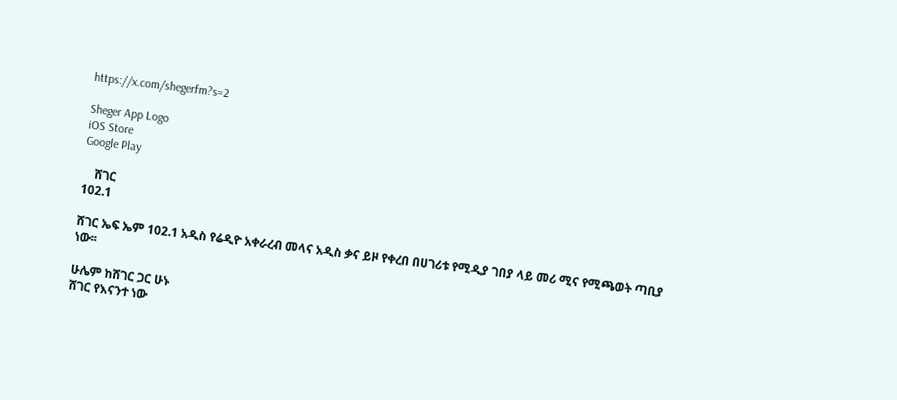https://x.com/shegerfm?s=2

Sheger App Logo
iOS Store
Google Play

    ሸገር
102.1

ሸገር ኤፍ ኤም 102.1 አዲስ የሬዲዮ አቀራረብ መላና አዲስ ቃና ይዞ የቀረበ በሀገሪቱ የሚዲያ ገበያ ላይ መሪ ሚና የሚጫወት ጣቢያ ነው፡፡

ሁሌም ከሸገር ጋር ሁኑ
ሸገር የእናንተ ነው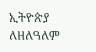ኢትዮጵያ ለዘለዓለም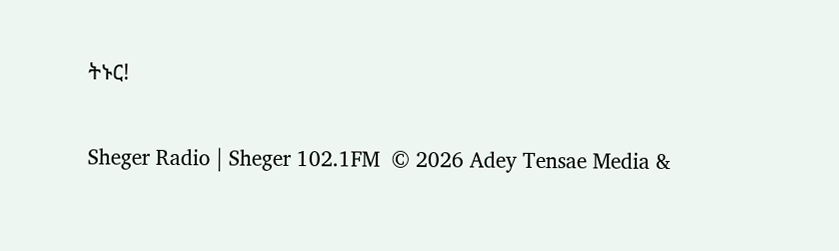ትኑር!

Sheger Radio | Sheger 102.1FM  © 2026 Adey Tensae Media &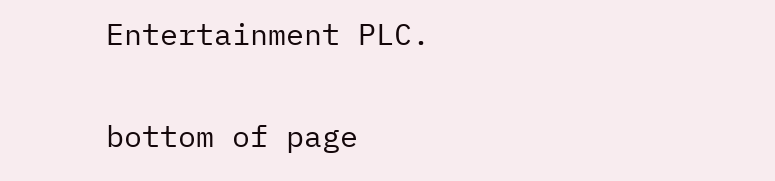Entertainment PLC.

bottom of page